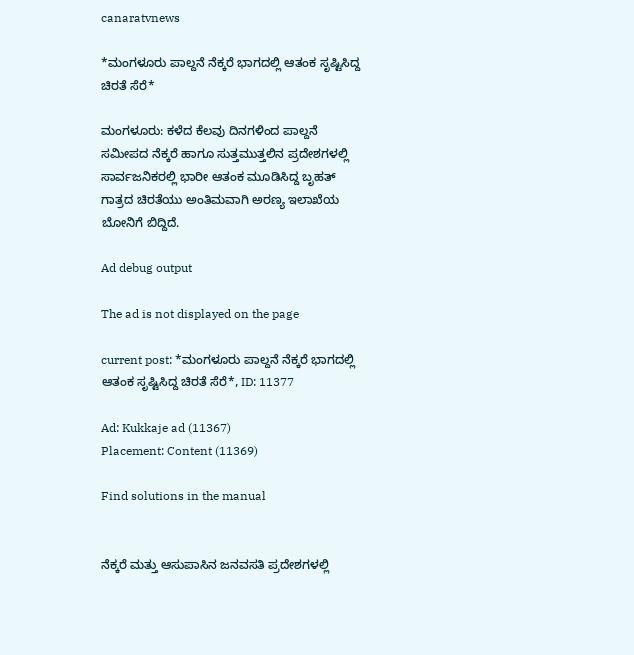canaratvnews

*ಮಂಗಳೂರು ಪಾಲ್ದನೆ ನೆಕ್ಕರೆ ಭಾಗದಲ್ಲಿ ಆತಂಕ ಸೃಷ್ಟಿಸಿದ್ದ ಚಿರತೆ ಸೆರೆ*

ಮಂಗಳೂರು: ಕಳೆದ ಕೆಲವು ದಿನಗಳಿಂದ ಪಾಲ್ದನೆ ಸಮೀಪದ ನೆಕ್ಕರೆ ಹಾಗೂ ಸುತ್ತಮುತ್ತಲಿನ ಪ್ರದೇಶಗಳಲ್ಲಿ ಸಾರ್ವಜನಿಕರಲ್ಲಿ ಭಾರೀ ಆತಂಕ ಮೂಡಿಸಿದ್ದ ಬೃಹತ್ ಗಾತ್ರದ ಚಿರತೆಯು ಅಂತಿಮವಾಗಿ ಅರಣ್ಯ ಇಲಾಖೆಯ ಬೋನಿಗೆ ಬಿದ್ದಿದೆ.

Ad debug output

The ad is not displayed on the page

current post: *ಮಂಗಳೂರು ಪಾಲ್ದನೆ ನೆಕ್ಕರೆ ಭಾಗದಲ್ಲಿ ಆತಂಕ ಸೃಷ್ಟಿಸಿದ್ದ ಚಿರತೆ ಸೆರೆ*, ID: 11377

Ad: Kukkaje ad (11367)
Placement: Content (11369)

Find solutions in the manual


ನೆಕ್ಕರೆ ಮತ್ತು ಆಸುಪಾಸಿನ ಜನವಸತಿ ಪ್ರದೇಶಗಳಲ್ಲಿ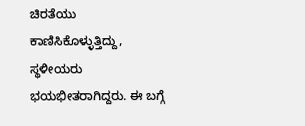ಚಿರತೆಯು ಕಾಣಿಸಿಕೊಳ್ಳುತ್ತಿದ್ದು, ಸ್ಥಳೀಯರು ಭಯಭೀತರಾಗಿದ್ದರು. ಈ ಬಗ್ಗೆ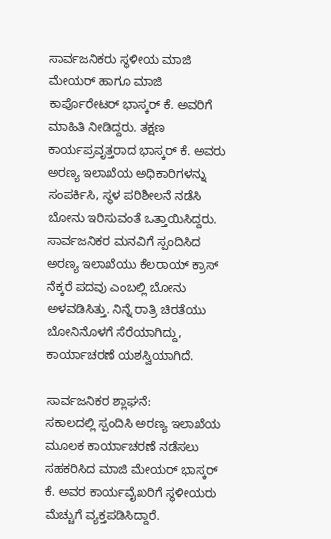ಸಾರ್ವಜನಿಕರು ಸ್ಥಳೀಯ ಮಾಜಿ ಮೇಯರ್ ಹಾಗೂ ಮಾಜಿ ಕಾರ್ಪೊರೇಟರ್ ಭಾಸ್ಕರ್ ಕೆ. ಅವರಿಗೆ ಮಾಹಿತಿ ನೀಡಿದ್ದರು. ತಕ್ಷಣ ಕಾರ್ಯಪ್ರವೃತ್ತರಾದ ಭಾಸ್ಕರ್ ಕೆ. ಅವರು ಅರಣ್ಯ ಇಲಾಖೆಯ ಅಧಿಕಾರಿಗಳನ್ನು ಸಂಪರ್ಕಿಸಿ, ಸ್ಥಳ ಪರಿಶೀಲನೆ ನಡೆಸಿ ಬೋನು ಇರಿಸುವಂತೆ ಒತ್ತಾಯಿಸಿದ್ದರು.
ಸಾರ್ವಜನಿಕರ ಮನವಿಗೆ ಸ್ಪಂದಿಸಿದ ಅರಣ್ಯ ಇಲಾಖೆಯು ಕೆಲರಾಯ್ ಕ್ರಾಸ್ ನೆಕ್ಕರೆ ಪದವು ಎಂಬಲ್ಲಿ ಬೋನು ಅಳವಡಿಸಿತ್ತು. ನಿನ್ನೆ ರಾತ್ರಿ ಚಿರತೆಯು ಬೋನಿನೊಳಗೆ ಸೆರೆಯಾಗಿದ್ದು, ಕಾರ್ಯಾಚರಣೆ ಯಶಸ್ವಿಯಾಗಿದೆ.

ಸಾರ್ವಜನಿಕರ ಶ್ಲಾಘನೆ:
ಸಕಾಲದಲ್ಲಿ ಸ್ಪಂದಿಸಿ ಅರಣ್ಯ ಇಲಾಖೆಯ ಮೂಲಕ ಕಾರ್ಯಾಚರಣೆ ನಡೆಸಲು ಸಹಕರಿಸಿದ ಮಾಜಿ ಮೇಯರ್ ಭಾಸ್ಕರ್ ಕೆ. ಅವರ ಕಾರ್ಯವೈಖರಿಗೆ ಸ್ಥಳೀಯರು ಮೆಚ್ಚುಗೆ ವ್ಯಕ್ತಪಡಿಸಿದ್ದಾರೆ.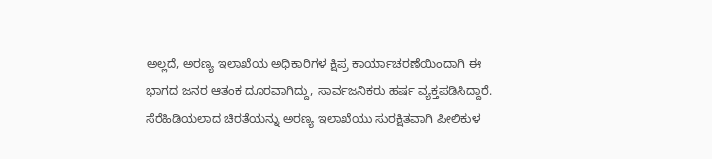ಅಲ್ಲದೆ, ಅರಣ್ಯ ಇಲಾಖೆಯ ಅಧಿಕಾರಿಗಳ ಕ್ಷಿಪ್ರ ಕಾರ್ಯಾಚರಣೆಯಿಂದಾಗಿ ಈ ಭಾಗದ ಜನರ ಆತಂಕ ದೂರವಾಗಿದ್ದು, ಸಾರ್ವಜನಿಕರು ಹರ್ಷ ವ್ಯಕ್ತಪಡಿಸಿದ್ದಾರೆ.
ಸೆರೆಹಿಡಿಯಲಾದ ಚಿರತೆಯನ್ನು ಅರಣ್ಯ ಇಲಾಖೆಯು ಸುರಕ್ಷಿತವಾಗಿ ಪೀಲಿಕುಳ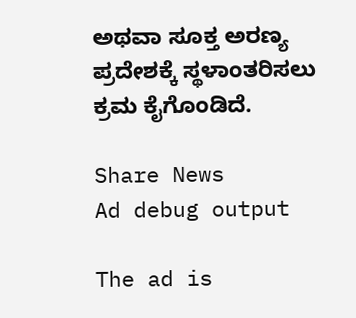ಅಥವಾ ಸೂಕ್ತ ಅರಣ್ಯ ಪ್ರದೇಶಕ್ಕೆ ಸ್ಥಳಾಂತರಿಸಲು ಕ್ರಮ ಕೈಗೊಂಡಿದೆ.

Share News
Ad debug output

The ad is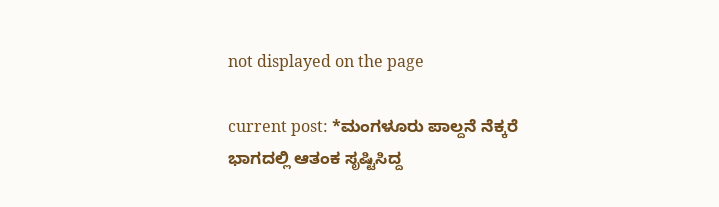not displayed on the page

current post: *ಮಂಗಳೂರು ಪಾಲ್ದನೆ ನೆಕ್ಕರೆ ಭಾಗದಲ್ಲಿ ಆತಂಕ ಸೃಷ್ಟಿಸಿದ್ದ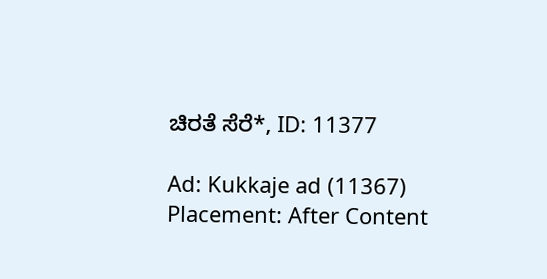ಚಿರತೆ ಸೆರೆ*, ID: 11377

Ad: Kukkaje ad (11367)
Placement: After Content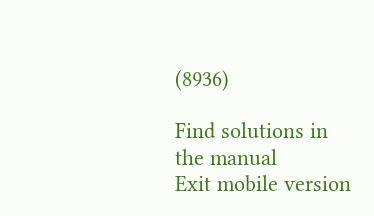(8936)

Find solutions in the manual
Exit mobile version